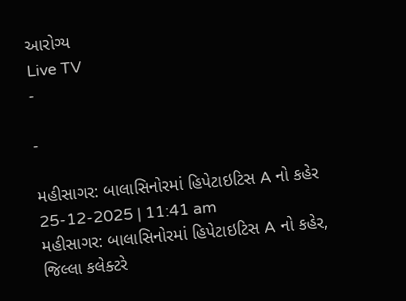આરોગ્ય
Live TV
-

-

મહીસાગર: બાલાસિનોરમાં હિપેટાઇટિસ A નો કહેર
25-12-2025 | 11:41 am
મહીસાગર: બાલાસિનોરમાં હિપેટાઇટિસ A નો કહેર, જિલ્લા કલેક્ટરે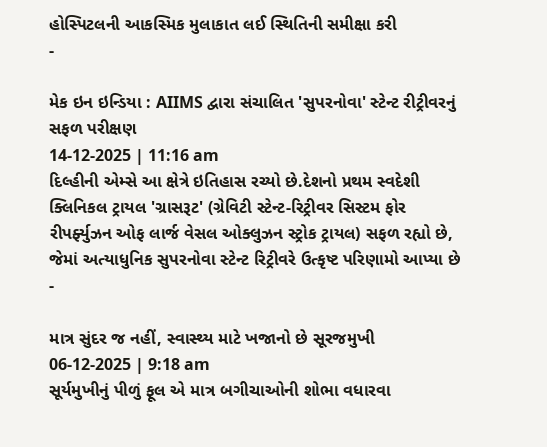હોસ્પિટલની આકસ્મિક મુલાકાત લઈ સ્થિતિની સમીક્ષા કરી
-

મેક ઇન ઇન્ડિયા : AIIMS દ્વારા સંચાલિત 'સુપરનોવા' સ્ટેન્ટ રીટ્રીવરનું સફળ પરીક્ષણ
14-12-2025 | 11:16 am
દિલ્હીની એમ્સે આ ક્ષેત્રે ઇતિહાસ રચ્યો છે.દેશનો પ્રથમ સ્વદેશી ક્લિનિકલ ટ્રાયલ 'ગ્રાસરૂટ' (ગ્રેવિટી સ્ટેન્ટ-રિટ્રીવર સિસ્ટમ ફોર રીપર્ફ્યુઝન ઓફ લાર્જ વેસલ ઓક્લુઝન સ્ટ્રોક ટ્રાયલ) સફળ રહ્યો છે, જેમાં અત્યાધુનિક સુપરનોવા સ્ટેન્ટ રિટ્રીવરે ઉત્કૃષ્ટ પરિણામો આપ્યા છે
-

માત્ર સુંદર જ નહીં, સ્વાસ્થ્ય માટે ખજાનો છે સૂરજમુખી
06-12-2025 | 9:18 am
સૂર્યમુખીનું પીળું ફૂલ એ માત્ર બગીચાઓની શોભા વધારવા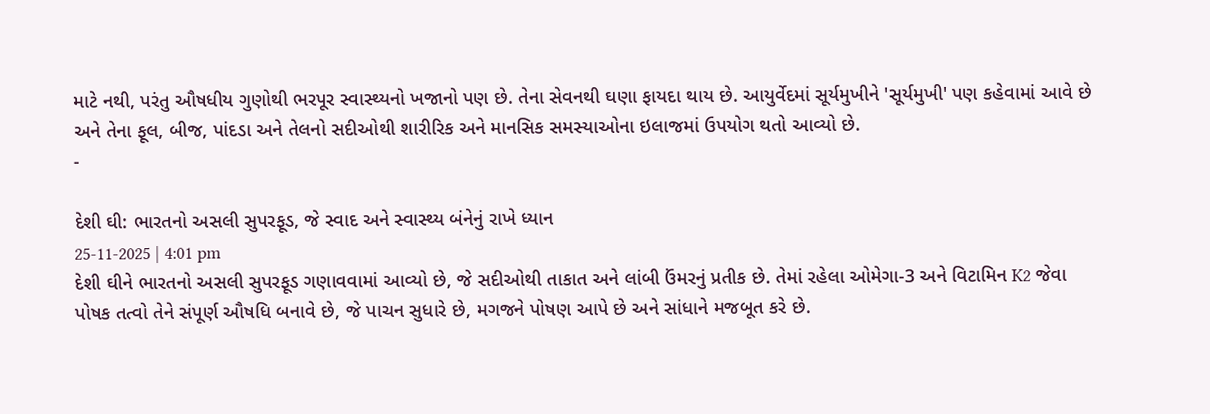માટે નથી, પરંતુ ઔષધીય ગુણોથી ભરપૂર સ્વાસ્થ્યનો ખજાનો પણ છે. તેના સેવનથી ઘણા ફાયદા થાય છે. આયુર્વેદમાં સૂર્યમુખીને 'સૂર્યમુખી' પણ કહેવામાં આવે છે અને તેના ફૂલ, બીજ, પાંદડા અને તેલનો સદીઓથી શારીરિક અને માનસિક સમસ્યાઓના ઇલાજમાં ઉપયોગ થતો આવ્યો છે.
-

દેશી ઘી: ભારતનો અસલી સુપરફૂડ, જે સ્વાદ અને સ્વાસ્થ્ય બંનેનું રાખે ધ્યાન
25-11-2025 | 4:01 pm
દેશી ઘીને ભારતનો અસલી સુપરફૂડ ગણાવવામાં આવ્યો છે, જે સદીઓથી તાકાત અને લાંબી ઉંમરનું પ્રતીક છે. તેમાં રહેલા ઓમેગા-3 અને વિટામિન K2 જેવા પોષક તત્વો તેને સંપૂર્ણ ઔષધિ બનાવે છે, જે પાચન સુધારે છે, મગજને પોષણ આપે છે અને સાંધાને મજબૂત કરે છે.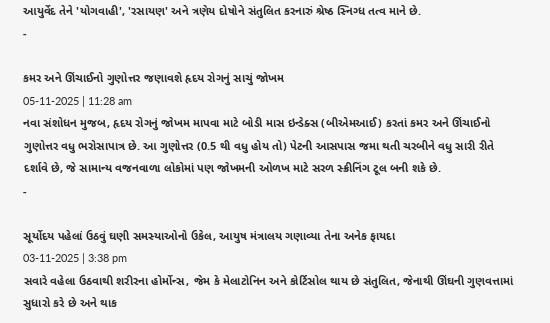આયુર્વેદ તેને 'યોગવાહી', 'રસાયણ' અને ત્રણેય દોષોને સંતુલિત કરનારું શ્રેષ્ઠ સ્નિગ્ધ તત્વ માને છે.
-

કમર અને ઊંચાઈનો ગુણોત્તર જણાવશે હૃદય રોગનું સાચું જોખમ
05-11-2025 | 11:28 am
નવા સંશોધન મુજબ, હૃદય રોગનું જોખમ માપવા માટે બોડી માસ ઇન્ડેક્સ (બીએમઆઈ) કરતાં કમર અને ઊંચાઈનો ગુણોત્તર વધુ ભરોસાપાત્ર છે. આ ગુણોત્તર (0.5 થી વધુ હોય તો) પેટની આસપાસ જમા થતી ચરબીને વધુ સારી રીતે દર્શાવે છે, જે સામાન્ય વજનવાળા લોકોમાં પણ જોખમની ઓળખ માટે સરળ સ્ક્રીનિંગ ટૂલ બની શકે છે.
-

સૂર્યોદય પહેલાં ઉઠવું ઘણી સમસ્યાઓનો ઉકેલ, આયુષ મંત્રાલય ગણાવ્યા તેના અનેક ફાયદા
03-11-2025 | 3:38 pm
સવારે વહેલા ઉઠવાથી શરીરના હોર્મોન્સ, જેમ કે મેલાટોનિન અને કોર્ટિસોલ થાય છે સંતુલિત, જેનાથી ઊંઘની ગુણવત્તામાં સુધારો કરે છે અને થાક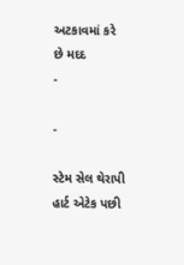અટકાવમાં કરે છે મદદ
-

-

સ્ટેમ સેલ થેરાપી હાર્ટ એટેક પછી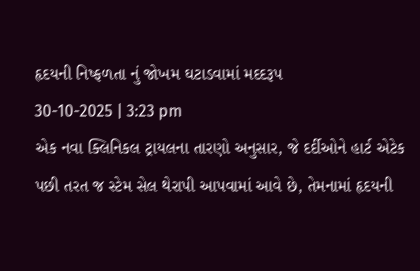હૃદયની નિષ્ફળતા નું જોખમ ઘટાડવામાં મદદરૂપ
30-10-2025 | 3:23 pm
એક નવા ક્લિનિકલ ટ્રાયલના તારણો અનુસાર, જે દર્દીઓને હાર્ટ એટેક પછી તરત જ સ્ટેમ સેલ થેરાપી આપવામાં આવે છે, તેમનામાં હૃદયની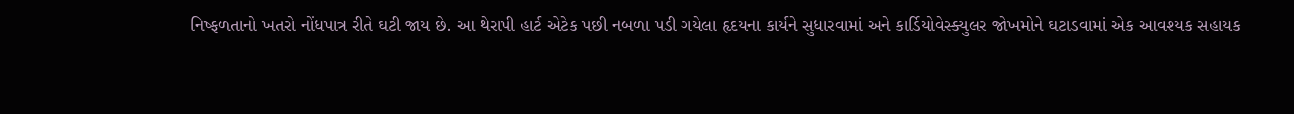નિષ્ફળતાનો ખતરો નોંધપાત્ર રીતે ઘટી જાય છે. આ થેરાપી હાર્ટ એટેક પછી નબળા પડી ગયેલા હૃદયના કાર્યને સુધારવામાં અને કાર્ડિયોવેસ્ક્યુલર જોખમોને ઘટાડવામાં એક આવશ્યક સહાયક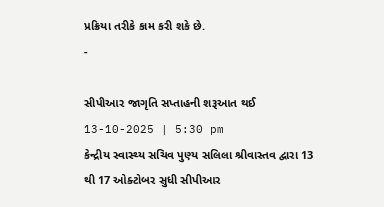પ્રક્રિયા તરીકે કામ કરી શકે છે.
-

સીપીઆર જાગૃતિ સપ્તાહની શરૂઆત થઈ
13-10-2025 | 5:30 pm
કેન્દ્રીય સ્વાસ્થ્ય સચિવ પુણ્ય સલિલા શ્રીવાસ્તવ દ્વારા 13 થી 17 ઓક્ટોબર સુધી સીપીઆર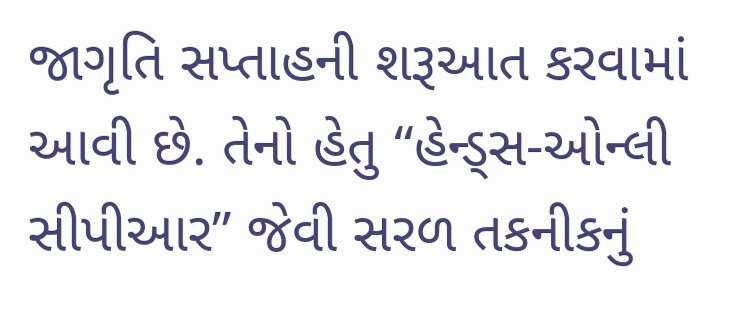જાગૃતિ સપ્તાહની શરૂઆત કરવામાં આવી છે. તેનો હેતુ “હેન્ડ્સ-ઓન્લી સીપીઆર” જેવી સરળ તકનીકનું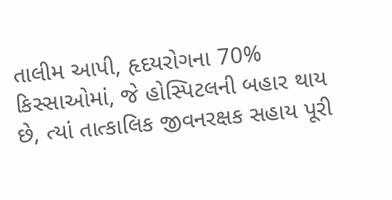તાલીમ આપી, હૃદયરોગના 70% કિસ્સાઓમાં, જે હોસ્પિટલની બહાર થાય છે, ત્યાં તાત્કાલિક જીવનરક્ષક સહાય પૂરી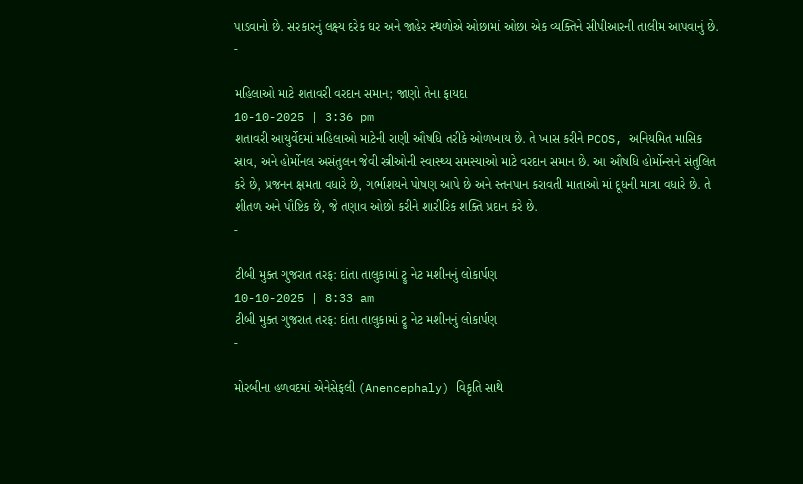પાડવાનો છે. સરકારનું લક્ષ્ય દરેક ઘર અને જાહેર સ્થળોએ ઓછામાં ઓછા એક વ્યક્તિને સીપીઆરની તાલીમ આપવાનું છે.
-

મહિલાઓ માટે શતાવરી વરદાન સમાન; જાણો તેના ફાયદા
10-10-2025 | 3:36 pm
શતાવરી આયુર્વેદમાં મહિલાઓ માટેની રાણી ઔષધિ તરીકે ઓળખાય છે. તે ખાસ કરીને PCOS, અનિયમિત માસિક સ્રાવ, અને હોર્મોનલ અસંતુલન જેવી સ્ત્રીઓની સ્વાસ્થ્ય સમસ્યાઓ માટે વરદાન સમાન છે. આ ઔષધિ હોર્મોન્સને સંતુલિત કરે છે, પ્રજનન ક્ષમતા વધારે છે, ગર્ભાશયને પોષણ આપે છે અને સ્તનપાન કરાવતી માતાઓ માં દૂધની માત્રા વધારે છે. તે શીતળ અને પૌષ્ટિક છે, જે તણાવ ઓછો કરીને શારીરિક શક્તિ પ્રદાન કરે છે.
-

ટીબી મુક્ત ગુજરાત તરફ: દાંતા તાલુકામાં ટ્રુ નેટ મશીનનું લોકાર્પણ
10-10-2025 | 8:33 am
ટીબી મુક્ત ગુજરાત તરફ: દાંતા તાલુકામાં ટ્રુ નેટ મશીનનું લોકાર્પણ
-

મોરબીના હળવદમાં એનેસેફલી (Anencephaly) વિકૃતિ સાથે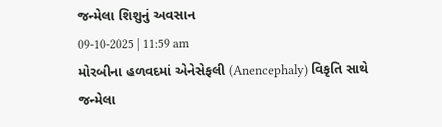જન્મેલા શિશુનું અવસાન
09-10-2025 | 11:59 am
મોરબીના હળવદમાં એનેસેફલી (Anencephaly) વિકૃતિ સાથે જન્મેલા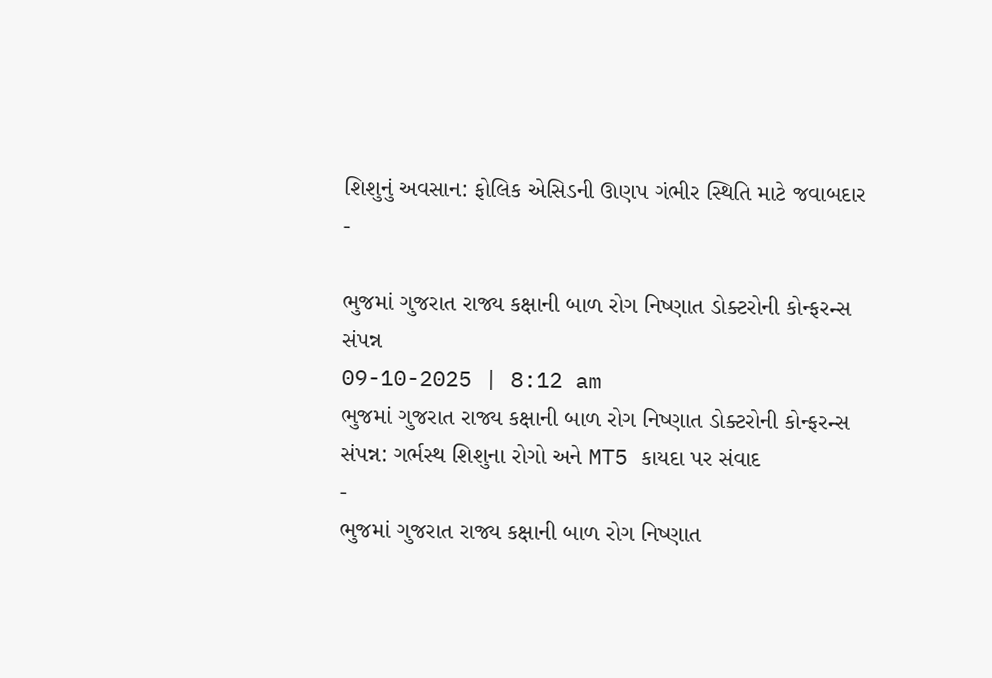શિશુનું અવસાન: ફોલિક એસિડની ઊણપ ગંભીર સ્થિતિ માટે જવાબદાર
-

ભુજમાં ગુજરાત રાજ્ય કક્ષાની બાળ રોગ નિષ્ણાત ડોક્ટરોની કોન્ફરન્સ સંપન્ન
09-10-2025 | 8:12 am
ભુજમાં ગુજરાત રાજ્ય કક્ષાની બાળ રોગ નિષ્ણાત ડોક્ટરોની કોન્ફરન્સ સંપન્ન: ગર્ભસ્થ શિશુના રોગો અને MT5 કાયદા પર સંવાદ
-
ભુજમાં ગુજરાત રાજ્ય કક્ષાની બાળ રોગ નિષ્ણાત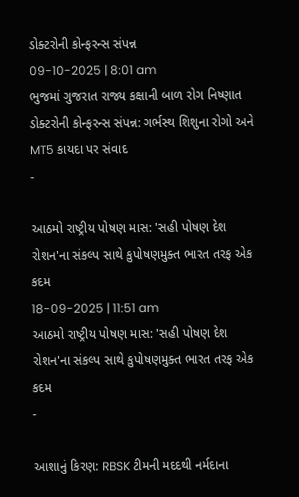ડોક્ટરોની કોન્ફરન્સ સંપન્ન
09-10-2025 | 8:01 am
ભુજમાં ગુજરાત રાજ્ય કક્ષાની બાળ રોગ નિષ્ણાત ડોક્ટરોની કોન્ફરન્સ સંપન્ન: ગર્ભસ્થ શિશુના રોગો અને MT5 કાયદા પર સંવાદ
-

આઠમો રાષ્ટ્રીય પોષણ માસ: 'સહી પોષણ દેશ રોશન'ના સંકલ્પ સાથે કુપોષણમુક્ત ભારત તરફ એક કદમ
18-09-2025 | 11:51 am
આઠમો રાષ્ટ્રીય પોષણ માસ: 'સહી પોષણ દેશ રોશન'ના સંકલ્પ સાથે કુપોષણમુક્ત ભારત તરફ એક કદમ
-

આશાનું કિરણ: RBSK ટીમની મદદથી નર્મદાના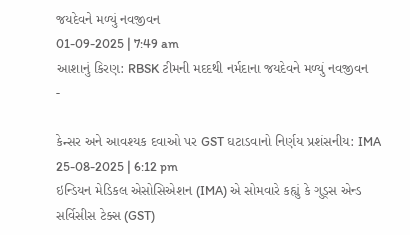જયદેવને મળ્યું નવજીવન
01-09-2025 | 7:49 am
આશાનું કિરણ: RBSK ટીમની મદદથી નર્મદાના જયદેવને મળ્યું નવજીવન
-

કેન્સર અને આવશ્યક દવાઓ પર GST ઘટાડવાનો નિર્ણય પ્રશંસનીય: IMA
25-08-2025 | 6:12 pm
ઇન્ડિયન મેડિકલ એસોસિએશન (IMA) એ સોમવારે કહ્યું કે ગુડ્સ એન્ડ સર્વિસીસ ટેક્સ (GST)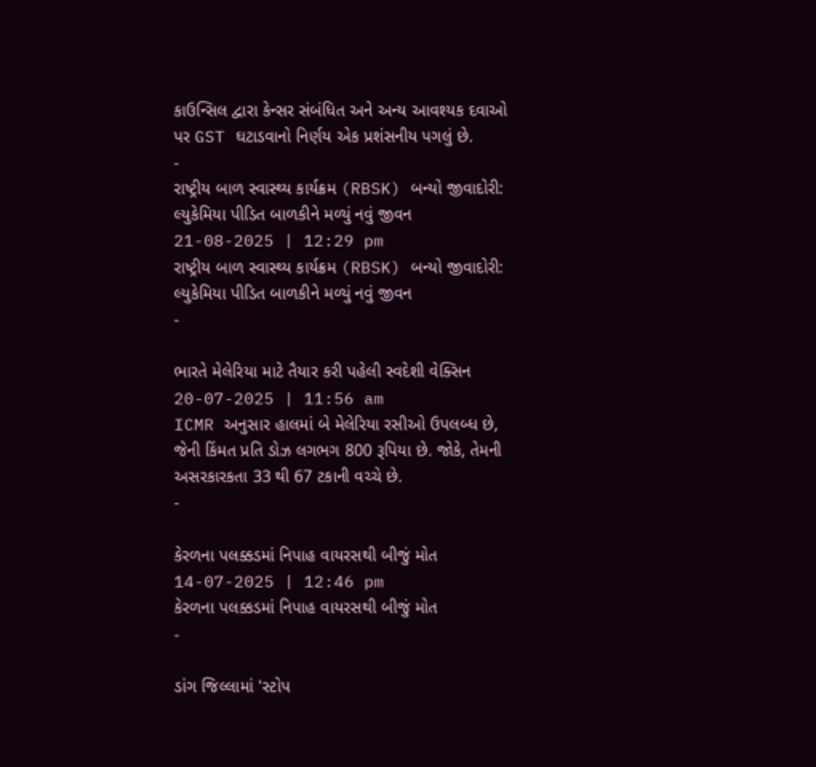કાઉન્સિલ દ્વારા કેન્સર સંબંધિત અને અન્ય આવશ્યક દવાઓ પર GST ઘટાડવાનો નિર્ણય એક પ્રશંસનીય પગલું છે.
-
રાષ્ટ્રીય બાળ સ્વાસ્થ્ય કાર્યક્રમ (RBSK) બન્યો જીવાદોરી: લ્યુકેમિયા પીડિત બાળકીને મળ્યું નવું જીવન
21-08-2025 | 12:29 pm
રાષ્ટ્રીય બાળ સ્વાસ્થ્ય કાર્યક્રમ (RBSK) બન્યો જીવાદોરી: લ્યુકેમિયા પીડિત બાળકીને મળ્યું નવું જીવન
-

ભારતે મેલેરિયા માટે તૈયાર કરી પહેલી સ્વદેશી વેક્સિન
20-07-2025 | 11:56 am
ICMR અનુસાર હાલમાં બે મેલેરિયા રસીઓ ઉપલબ્ધ છે, જેની કિંમત પ્રતિ ડોઝ લગભગ 800 રૂપિયા છે. જોકે, તેમની અસરકારકતા 33 થી 67 ટકાની વચ્ચે છે.
-

કેરળના પલક્કડમાં નિપાહ વાયરસથી બીજું મોત
14-07-2025 | 12:46 pm
કેરળના પલક્કડમાં નિપાહ વાયરસથી બીજું મોત
-

ડાંગ જિલ્લામાં 'સ્ટોપ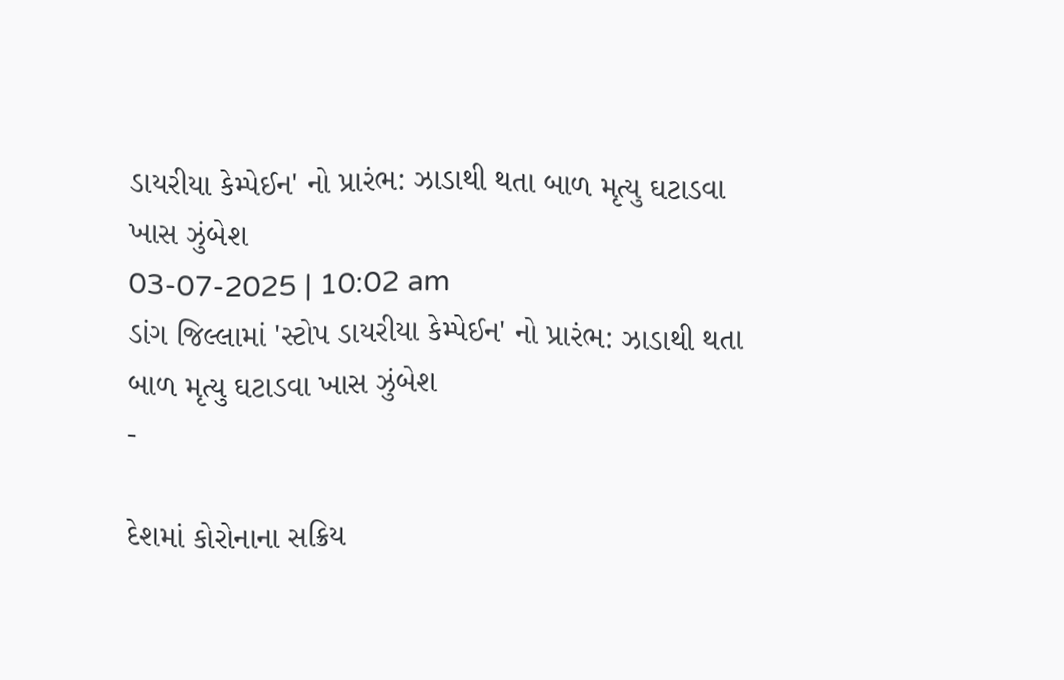ડાયરીયા કેમ્પેઈન' નો પ્રારંભ: ઝાડાથી થતા બાળ મૃત્યુ ઘટાડવા ખાસ ઝુંબેશ
03-07-2025 | 10:02 am
ડાંગ જિલ્લામાં 'સ્ટોપ ડાયરીયા કેમ્પેઈન' નો પ્રારંભ: ઝાડાથી થતા બાળ મૃત્યુ ઘટાડવા ખાસ ઝુંબેશ
-

દેશમાં કોરોનાના સક્રિય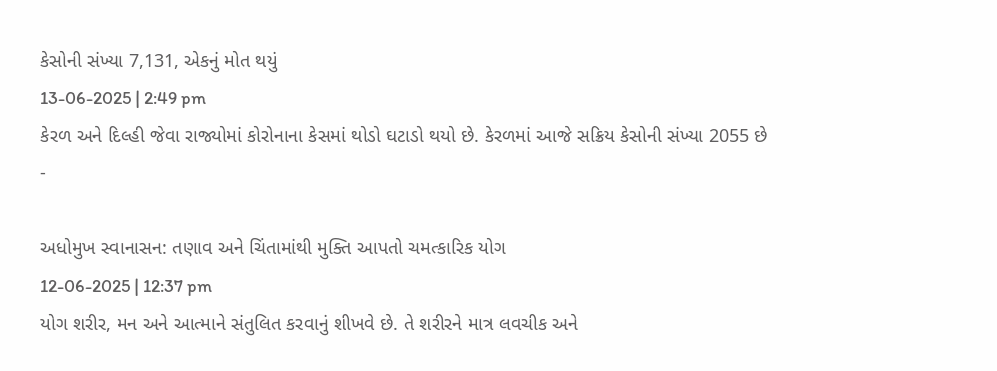કેસોની સંખ્યા 7,131, એકનું મોત થયું
13-06-2025 | 2:49 pm
કેરળ અને દિલ્હી જેવા રાજ્યોમાં કોરોનાના કેસમાં થોડો ઘટાડો થયો છે. કેરળમાં આજે સક્રિય કેસોની સંખ્યા 2055 છે
-

અધોમુખ સ્વાનાસન: તણાવ અને ચિંતામાંથી મુક્તિ આપતો ચમત્કારિક યોગ
12-06-2025 | 12:37 pm
યોગ શરીર, મન અને આત્માને સંતુલિત કરવાનું શીખવે છે. તે શરીરને માત્ર લવચીક અને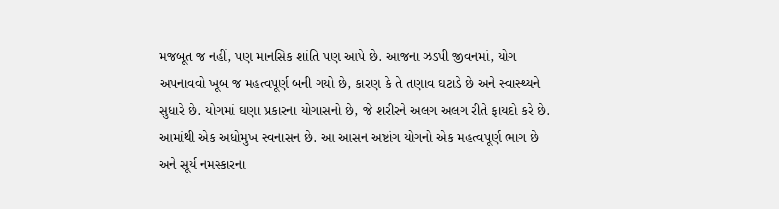મજબૂત જ નહીં, પણ માનસિક શાંતિ પણ આપે છે. આજના ઝડપી જીવનમાં, યોગ અપનાવવો ખૂબ જ મહત્વપૂર્ણ બની ગયો છે, કારણ કે તે તણાવ ઘટાડે છે અને સ્વાસ્થ્યને સુધારે છે. યોગમાં ઘણા પ્રકારના યોગાસનો છે, જે શરીરને અલગ અલગ રીતે ફાયદો કરે છે. આમાંથી એક અધોમુખ સ્વનાસન છે. આ આસન અષ્ટાંગ યોગનો એક મહત્વપૂર્ણ ભાગ છે અને સૂર્ય નમસ્કારના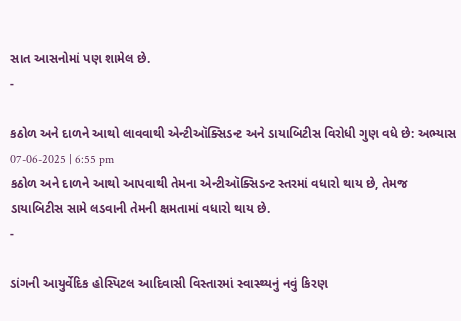સાત આસનોમાં પણ શામેલ છે.
-

કઠોળ અને દાળને આથો લાવવાથી એન્ટીઑક્સિડન્ટ અને ડાયાબિટીસ વિરોધી ગુણ વધે છે: અભ્યાસ
07-06-2025 | 6:55 pm
કઠોળ અને દાળને આથો આપવાથી તેમના એન્ટીઑક્સિડન્ટ સ્તરમાં વધારો થાય છે, તેમજ ડાયાબિટીસ સામે લડવાની તેમની ક્ષમતામાં વધારો થાય છે.
-

ડાંગની આયુર્વેદિક હોસ્પિટલ આદિવાસી વિસ્તારમાં સ્વાસ્થ્યનું નવું કિરણ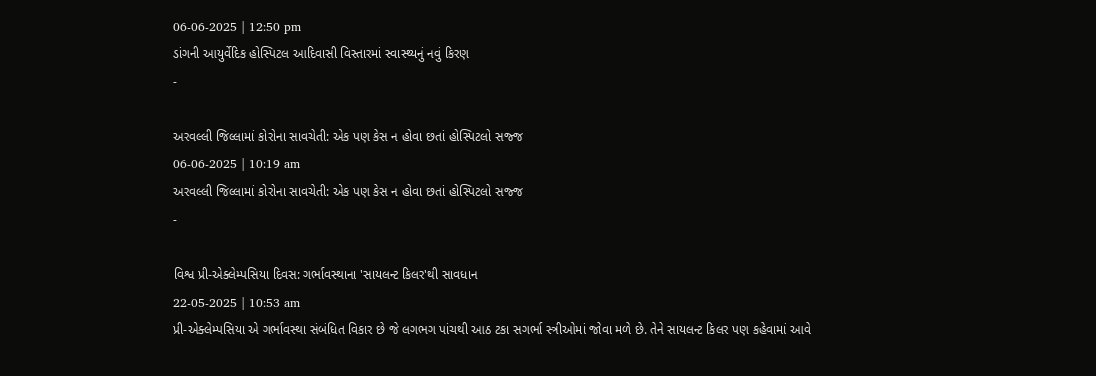06-06-2025 | 12:50 pm
ડાંગની આયુર્વેદિક હોસ્પિટલ આદિવાસી વિસ્તારમાં સ્વાસ્થ્યનું નવું કિરણ
-

અરવલ્લી જિલ્લામાં કોરોના સાવચેતી: એક પણ કેસ ન હોવા છતાં હોસ્પિટલો સજ્જ
06-06-2025 | 10:19 am
અરવલ્લી જિલ્લામાં કોરોના સાવચેતી: એક પણ કેસ ન હોવા છતાં હોસ્પિટલો સજ્જ
-

વિશ્વ પ્રી-એક્લેમ્પસિયા દિવસ: ગર્ભાવસ્થાના 'સાયલન્ટ કિલર'થી સાવધાન
22-05-2025 | 10:53 am
પ્રી-એક્લેમ્પસિયા એ ગર્ભાવસ્થા સંબંધિત વિકાર છે જે લગભગ પાંચથી આઠ ટકા સગર્ભા સ્ત્રીઓમાં જોવા મળે છે. તેને સાયલન્ટ કિલર પણ કહેવામાં આવે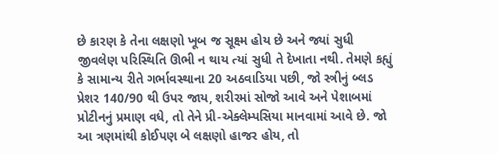છે કારણ કે તેના લક્ષણો ખૂબ જ સૂક્ષ્મ હોય છે અને જ્યાં સુધી જીવલેણ પરિસ્થિતિ ઊભી ન થાય ત્યાં સુધી તે દેખાતા નથી. તેમણે કહ્યું કે સામાન્ય રીતે ગર્ભાવસ્થાના 20 અઠવાડિયા પછી, જો સ્ત્રીનું બ્લડ પ્રેશર 140/90 થી ઉપર જાય, શરીરમાં સોજો આવે અને પેશાબમાં પ્રોટીનનું પ્રમાણ વધે, તો તેને પ્રી-એક્લેમ્પસિયા માનવામાં આવે છે. જો આ ત્રણમાંથી કોઈપણ બે લક્ષણો હાજર હોય, તો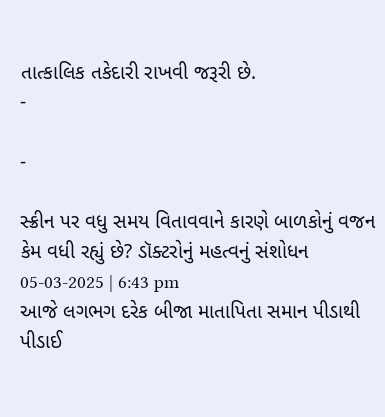તાત્કાલિક તકેદારી રાખવી જરૂરી છે.
-

-

સ્ક્રીન પર વધુ સમય વિતાવવાને કારણે બાળકોનું વજન કેમ વધી રહ્યું છે? ડૉક્ટરોનું મહત્વનું સંશોધન
05-03-2025 | 6:43 pm
આજે લગભગ દરેક બીજા માતાપિતા સમાન પીડાથી પીડાઈ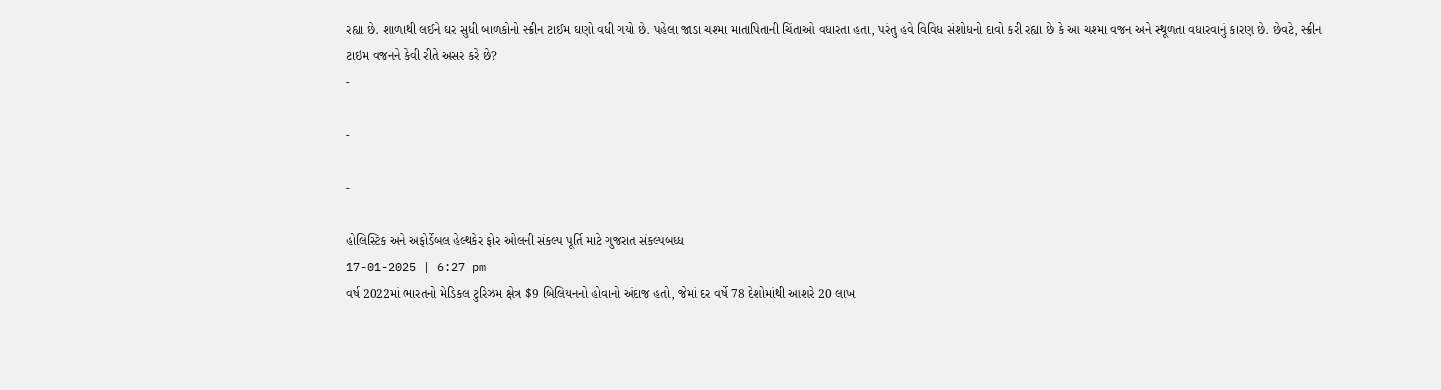રહ્યા છે. શાળાથી લઈને ઘર સુધી બાળકોનો સ્ક્રીન ટાઈમ ઘણો વધી ગયો છે. પહેલા જાડા ચશ્મા માતાપિતાની ચિંતાઓ વધારતા હતા, પરંતુ હવે વિવિધ સંશોધનો દાવો કરી રહ્યા છે કે આ ચશ્મા વજન અને સ્થૂળતા વધારવાનું કારણ છે. છેવટે, સ્ક્રીન ટાઇમ વજનને કેવી રીતે અસર કરે છે?
-

-

-

હોલિસ્ટિક અને અફોર્ડેબલ હેલ્થકેર ફોર ઓલની સંકલ્પ પૂર્તિ માટે ગુજરાત સંકલ્પબધ્ધ
17-01-2025 | 6:27 pm
વર્ષ 2022માં ભારતનો મેડિકલ ટુરિઝમ ક્ષેત્ર $9 બિલિયનનો હોવાનો અંદાજ હતો, જેમાં દર વર્ષે 78 દેશોમાંથી આશરે 20 લાખ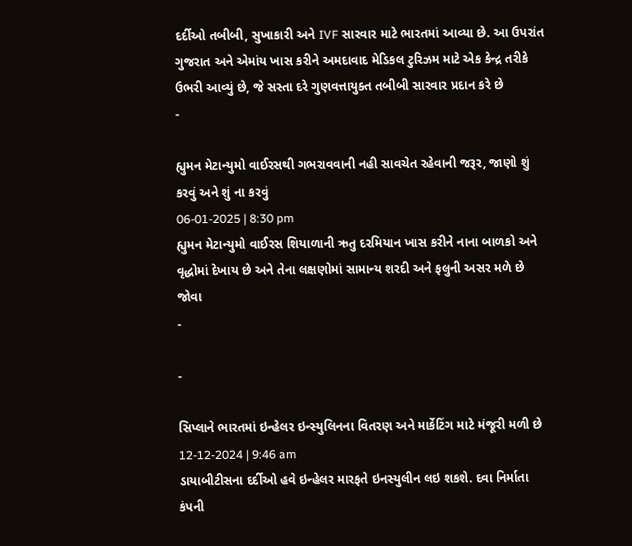દર્દીઓ તબીબી, સુખાકારી અને IVF સારવાર માટે ભારતમાં આવ્યા છે. આ ઉપરાંત ગુજરાત અને એમાંય ખાસ કરીને અમદાવાદ મેડિકલ ટુરિઝમ માટે એક કેન્દ્ર તરીકે ઉભરી આવ્યું છે, જે સસ્તા દરે ગુણવત્તાયુક્ત તબીબી સારવાર પ્રદાન કરે છે
-

હ્યુમન મેટાન્યુમો વાઈરસથી ગભરાવવાની નહી સાવચેત રહેવાની જરૂર, જાણો શું કરવું અને શું ના કરવું
06-01-2025 | 8:30 pm
હ્યુમન મેટાન્યુમો વાઈરસ શિયાળાની ઋતુ દરમિયાન ખાસ કરીને નાના બાળકો અને વૃદ્ધોમાં દેખાય છે અને તેના લક્ષણોમાં સામાન્ય શરદી અને ફલુની અસર મળે છે જોવા
-

-

સિપ્લાને ભારતમાં ઇન્હેલર ઇન્સ્યુલિનના વિતરણ અને માર્કેટિંગ માટે મંજૂરી મળી છે
12-12-2024 | 9:46 am
ડાયાબીટીસના દર્દીઓ હવે ઇન્હેલર મારફતે ઇનસ્યુલીન લઇ શકશે. દવા નિર્માતા કંપની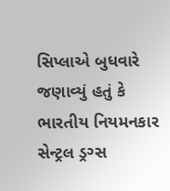સિપ્લાએ બુધવારે જણાવ્યું હતું કે ભારતીય નિયમનકાર સેન્ટ્રલ ડ્રગ્સ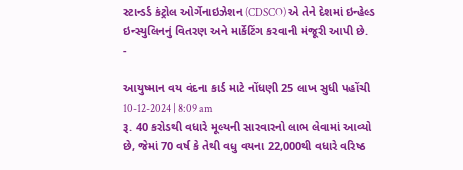સ્ટાન્ડર્ડ કંટ્રોલ ઓર્ગેનાઇઝેશન (CDSCO) એ તેને દેશમાં ઇન્હેલ્ડ ઇન્સ્યુલિનનું વિતરણ અને માર્કેટિંગ કરવાની મંજૂરી આપી છે.
-

આયુષ્માન વય વંદના કાર્ડ માટે નોંધણી 25 લાખ સુધી પહોંચી
10-12-2024 | 8:09 am
રૂ. 40 કરોડથી વધારે મૂલ્યની સારવારનો લાભ લેવામાં આવ્યો છે, જેમાં 70 વર્ષ કે તેથી વધુ વયના 22,000થી વધારે વરિષ્ઠ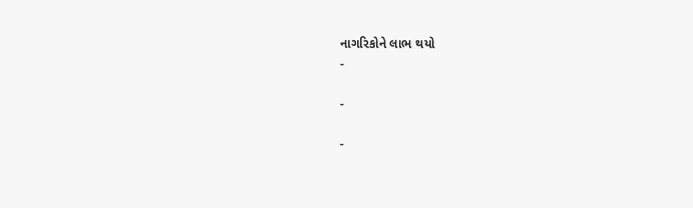નાગરિકોને લાભ થયો
-

-

-